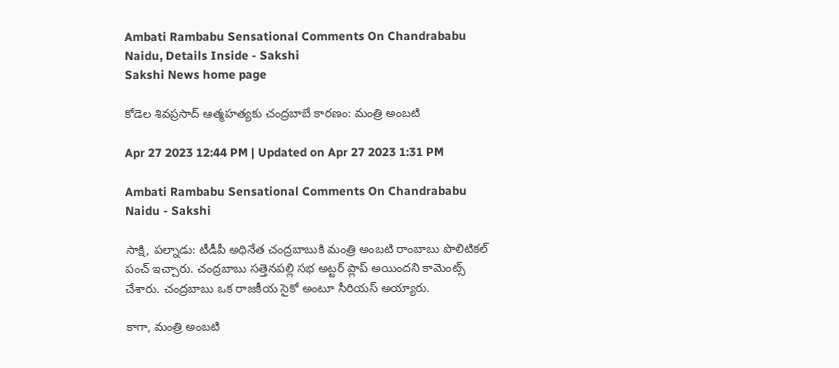Ambati Rambabu Sensational Comments On Chandrababu Naidu, Details Inside - Sakshi
Sakshi News home page

కోడెల శివప్రసాద్‌ ఆత్మహత్యకు చంద్రబాబే కారణం: మంత్రి అంబటి

Apr 27 2023 12:44 PM | Updated on Apr 27 2023 1:31 PM

Ambati Rambabu Sensational Comments On Chandrababu Naidu - Sakshi

సాక్షి, పల్నాడు: టీడీపీ అధినేత చంద్రబాబుకి మంత్రి అంబటి రాంబాబు పొలిటికల్‌ పంచ్‌ ఇచ్చారు. చంద్రబాబు సత్తెనపల్లి సభ అట్టర్‌ ప్లాప్‌ అయిందని కామెంట్స్‌ చేశారు. చంద్రబాబు ఒక రాజకీయ సైకో అంటూ సీరియస్‌ అయ్యారు.

కాగా, మంత్రి అంబటి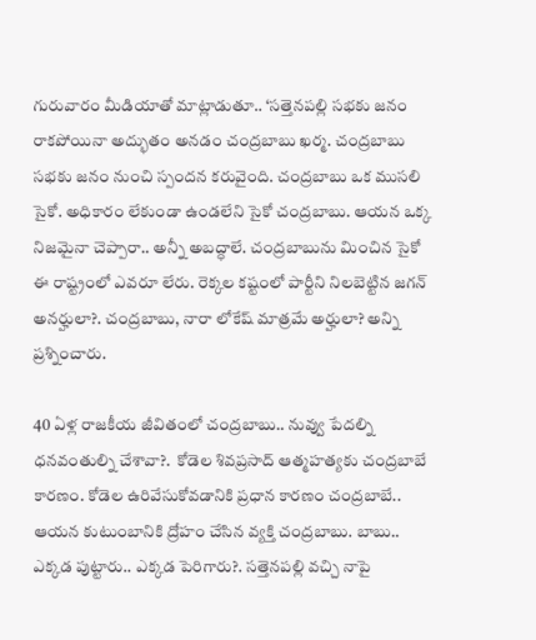గురువారం మీడియాతో మాట్లాడుతూ.. ‘సత్తెనపల్లి సభకు జనం రాకపోయినా అద్భుతం అనడం చంద్రబాబు ఖర్మ. చంద్రబాబు సభకు జనం నుంచి స్పందన కరువైంది. చంద్రబాబు ఒక ముసలి సైకో. అధికారం లేకుండా ఉండలేని సైకో చంద్రబాబు. ఆయన ఒక్క నిజమైనా చెప్పారా.. అన్నీ అబద్ధాలే. చంద్రబాబును మించిన సైకో ఈ రాష్ట్రంలో ఎవరూ లేరు. రెక్కల కష్టంలో పార్టీని నిలబెట్టిన జగన్‌ అనర్హులా?. చంద్రబాబు, నారా లోకేష్‌ మాత్రమే అర్హులా? అన్ని ప్రశ్నించారు.

40 ఏళ్ల రాజకీయ జీవితంలో చంద్రబాబు.. నువ్వు పేదల్ని ధనవంతుల్ని చేశావా?.  కోడెల శివప్రసాద్‌ ఆత్మహత్యకు చంద్రబాబే కారణం. కోడెల ఉరివేసుకోవడానికి ప్రధాన కారణం చంద్రబాబే.. ఆయన కుటుంబానికి ద్రోహం చేసిన వ్యక్తి చంద్రబాబు. బాబు.. ఎక్కడ పుట్టారు.. ఎక్కడ పెరిగారు?. సత్తెనపల్లి వచ్చి నాపై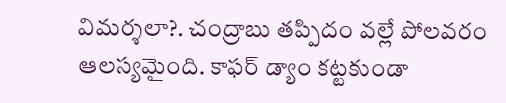విమర్శలా?. చంద్రాబు తప్పిదం వల్లే పోలవరం ఆలస్యమైంది. కాఫర్‌ డ్యాం కట్టకుండా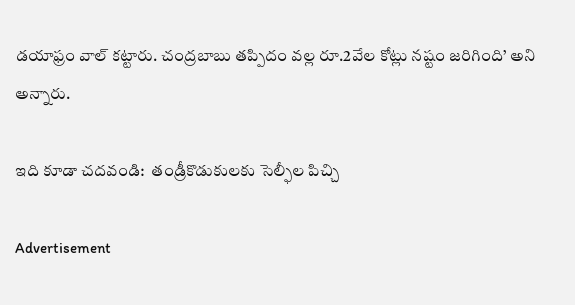డయాఫ్రం వాల్‌ కట్టారు. చంద్రబాబు తప్పిదం వల్ల రూ.2వేల కోట్లు నష్టం జరిగింది’ అని అన్నారు.

ఇది కూడా చదవండి:  తండ్రీకొడుకులకు సెల్ఫీల పిచ్చి

Advertisement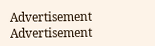Advertisement
Advertisement